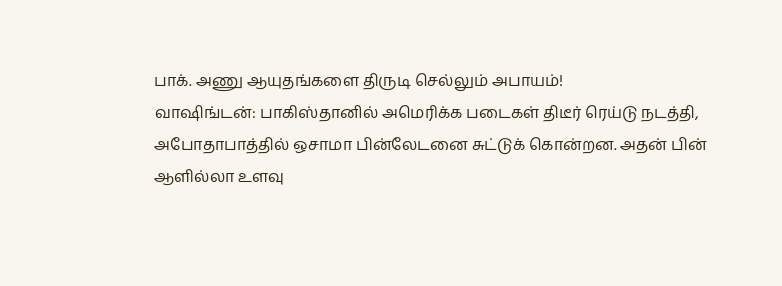பாக். அணு ஆயுதங்களை திருடி செல்லும் அபாயம்!
வாஷிங்டன்: பாகிஸ்தானில் அமெரிக்க படைகள் திடீர் ரெய்டு நடத்தி, அபோதாபாத்தில் ஒசாமா பின்லேடனை சுட்டுக் கொன்றன. அதன் பின் ஆளில்லா உளவு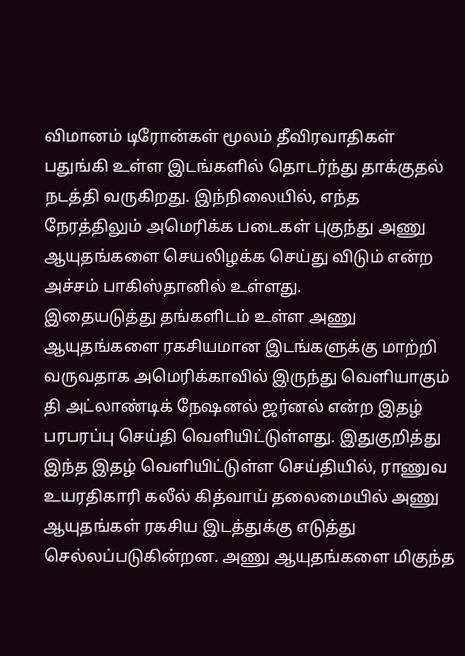விமானம் டிரோன்கள் மூலம் தீவிரவாதிகள் பதுங்கி உள்ள இடங்களில் தொடர்ந்து தாக்குதல் நடத்தி வருகிறது. இந்நிலையில், எந்த நேரத்திலும் அமெரிக்க படைகள் புகுந்து அணு ஆயுதங்களை செயலிழக்க செய்து விடும் என்ற அச்சம் பாகிஸ்தானில் உள்ளது.
இதையடுத்து தங்களிடம் உள்ள அணு ஆயுதங்களை ரகசியமான இடங்களுக்கு மாற்றி வருவதாக அமெரிக்காவில் இருந்து வெளியாகும் தி அட்லாண்டிக் நேஷனல் ஜர்னல் என்ற இதழ் பரபரப்பு செய்தி வெளியிட்டுள்ளது. இதுகுறித்து இந்த இதழ் வெளியிட்டுள்ள செய்தியில், ராணுவ உயரதிகாரி கலீல் கித்வாய் தலைமையில் அணு ஆயுதங்கள் ரகசிய இடத்துக்கு எடுத்து செல்லப்படுகின்றன. அணு ஆயுதங்களை மிகுந்த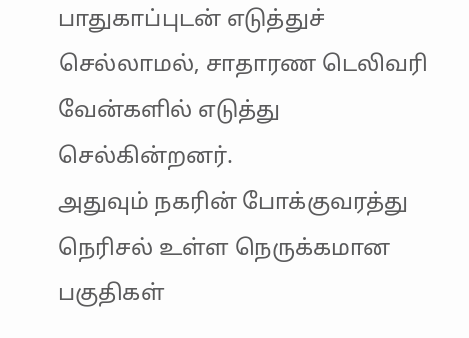பாதுகாப்புடன் எடுத்துச் செல்லாமல், சாதாரண டெலிவரி வேன்களில் எடுத்து செல்கின்றனர்.
அதுவும் நகரின் போக்குவரத்து நெரிசல் உள்ள நெருக்கமான பகுதிகள்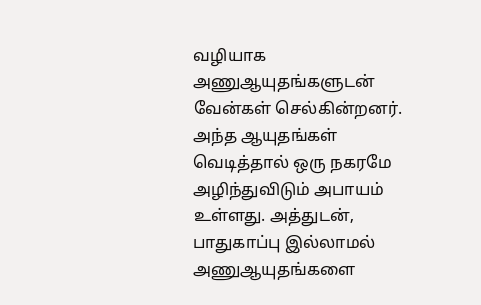வழியாக அணுஆயுதங்களுடன் வேன்கள் செல்கின்றனர். அந்த ஆயுதங்கள் வெடித்தால் ஒரு நகரமே அழிந்துவிடும் அபாயம் உள்ளது. அத்துடன், பாதுகாப்பு இல்லாமல் அணுஆயுதங்களை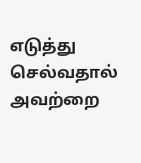எடுத்து செல்வதால் அவற்றை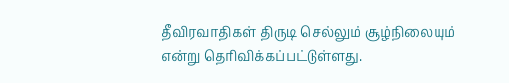தீவிரவாதிகள் திருடி செல்லும் சூழ்நிலையும் என்று தெரிவிக்கப்பட்டுள்ளது.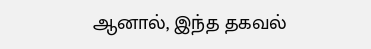ஆனால், இந்த தகவல்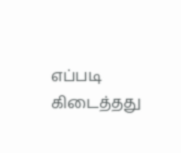எப்படி கிடைத்தது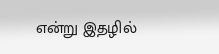என்று இதழில்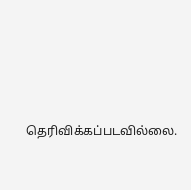தெரிவிக்கப்படவில்லை.